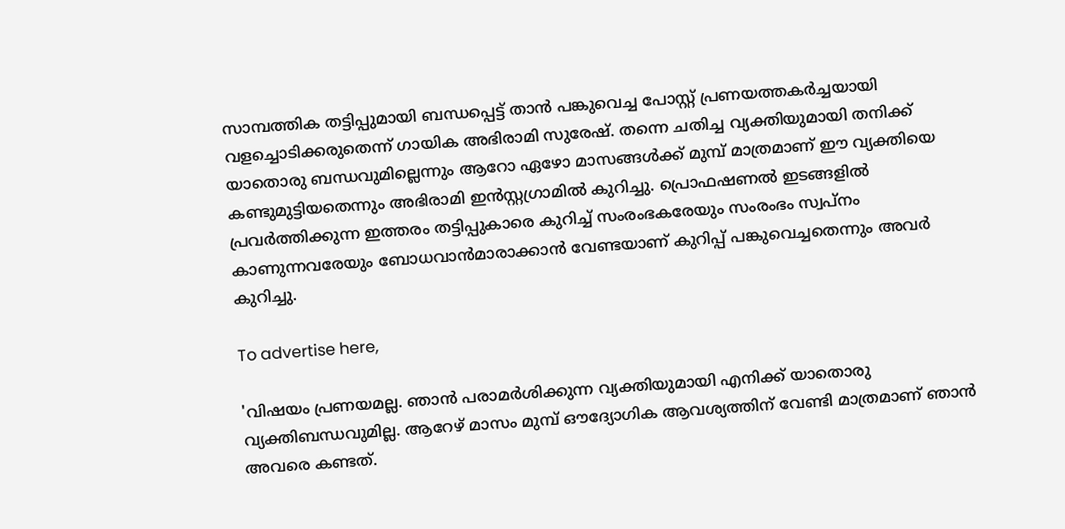സാമ്പത്തിക തട്ടിപ്പുമായി ബന്ധപ്പെട്ട് താൻ പങ്കുവെച്ച പോസ്റ്റ് പ്രണയത്തകർച്ചയായി വളച്ചൊടിക്കരുതെന്ന് ഗായിക അഭിരാമി സുരേഷ്. തന്നെ ചതിച്ച വ്യക്തിയുമായി തനിക്ക് യാതൊരു ബന്ധവുമില്ലെന്നും ആറോ ഏഴോ മാസങ്ങൾക്ക് മുമ്പ് മാത്രമാണ് ഈ വ്യക്തിയെ കണ്ടുമുട്ടിയതെന്നും അഭിരാമി ഇൻസ്റ്റഗ്രാമിൽ കുറിച്ചു. പ്രൊഫഷണൽ ഇടങ്ങളിൽ പ്രവർത്തിക്കുന്ന ഇത്തരം തട്ടിപ്പുകാരെ കുറിച്ച് സംരംഭകരേയും സംരംഭം സ്വപ്‌നം കാണുന്നവരേയും ബോധവാൻമാരാക്കാൻ വേണ്ടയാണ് കുറിപ്പ് പങ്കുവെച്ചതെന്നും അവർ കുറിച്ചു.

To advertise here,

'വിഷയം പ്രണയമല്ല. ഞാൻ പരാമർശിക്കുന്ന വ്യക്തിയുമായി എനിക്ക് യാതൊരു വ്യക്തിബന്ധവുമില്ല. ആറേഴ് മാസം മുമ്പ് ഔദ്യോഗിക ആവശ്യത്തിന് വേണ്ടി മാത്രമാണ് ഞാൻ അവരെ കണ്ടത്.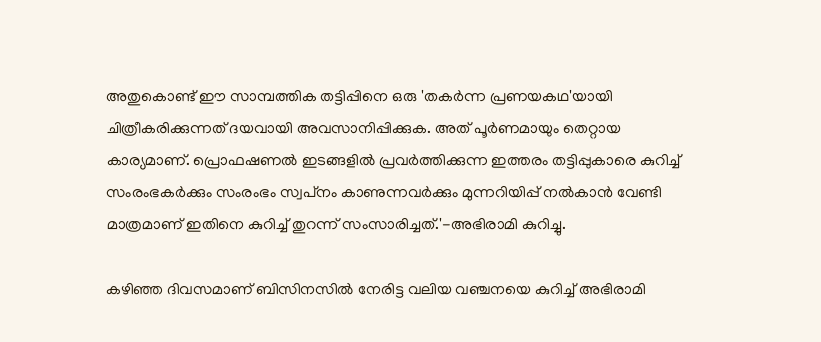അതുകൊണ്ട് ഈ സാമ്പത്തിക തട്ടിപ്പിനെ ഒരു 'തകർന്ന പ്രണയകഥ'യായി ചിത്രീകരിക്കുന്നത് ദയവായി അവസാനിപ്പിക്കുക. അത് പൂർണമായും തെറ്റായ കാര്യമാണ്. പ്രൊഫഷണൽ ഇടങ്ങളിൽ പ്രവർത്തിക്കുന്ന ഇത്തരം തട്ടിപ്പുകാരെ കുറിച്ച് സംരംഭകർക്കും സംരംഭം സ്വപ്‌നം കാണുന്നവർക്കും മുന്നറിയിപ്പ് നൽകാൻ വേണ്ടി മാത്രമാണ് ഇതിനെ കുറിച്ച് തുറന്ന് സംസാരിച്ചത്.'-അഭിരാമി കുറിച്ചു.

കഴിഞ്ഞ ദിവസമാണ് ബിസിനസിൽ നേരിട്ട വലിയ വഞ്ചനയെ കുറിച്ച് അഭിരാമി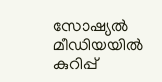സോഷ്യൽ മീഡിയയിൽ കുറിപ്പ്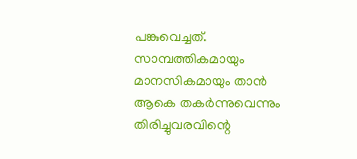പങ്കുവെച്ചത്. സാമ്പത്തികമായും മാനസികമായും താൻ ആകെ തകർന്നുവെന്നും തിരിച്ചുവരവിന്റെ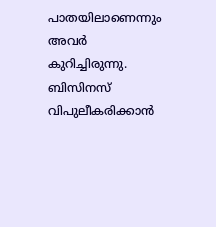പാതയിലാണെന്നും അവർ കുറിച്ചിരുന്നു. ബിസിനസ് വിപുലീകരിക്കാൻ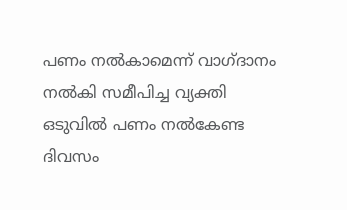പണം നൽകാമെന്ന് വാഗ്ദാനം നൽകി സമീപിച്ച വ്യക്തി ഒടുവിൽ പണം നൽകേണ്ട ദിവസം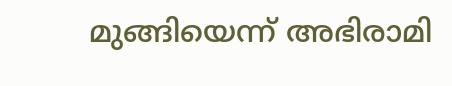മുങ്ങിയെന്ന് അഭിരാമി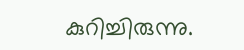കുറിച്ചിരുന്നു.